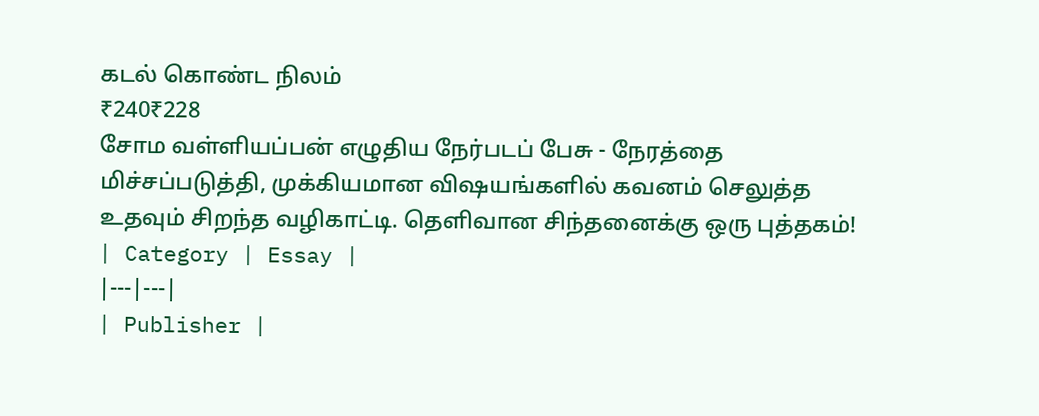கடல் கொண்ட நிலம்
₹240₹228
சோம வள்ளியப்பன் எழுதிய நேர்படப் பேசு - நேரத்தை மிச்சப்படுத்தி, முக்கியமான விஷயங்களில் கவனம் செலுத்த உதவும் சிறந்த வழிகாட்டி. தெளிவான சிந்தனைக்கு ஒரு புத்தகம்!
| Category | Essay |
|---|---|
| Publisher |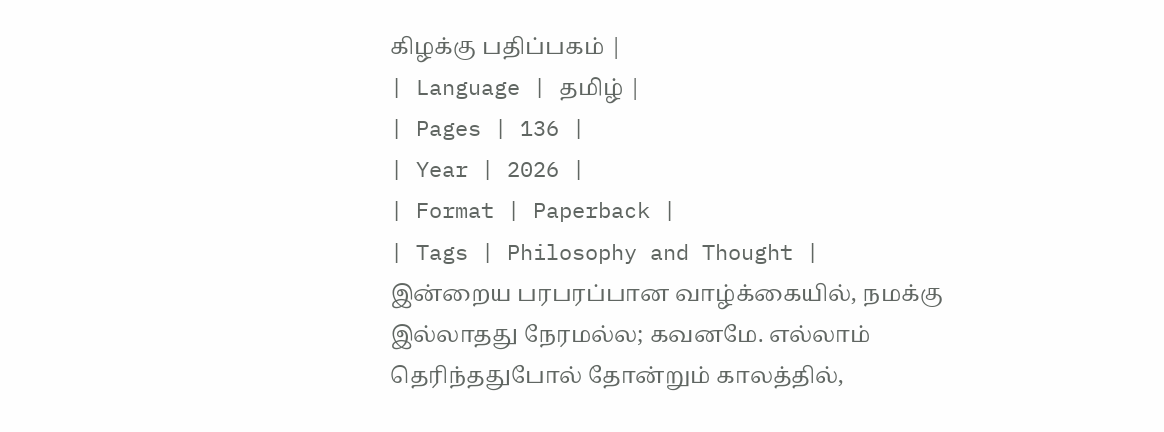கிழக்கு பதிப்பகம் |
| Language | தமிழ் |
| Pages | 136 |
| Year | 2026 |
| Format | Paperback |
| Tags | Philosophy and Thought |
இன்றைய பரபரப்பான வாழ்க்கையில், நமக்கு இல்லாதது நேரமல்ல; கவனமே. எல்லாம் தெரிந்ததுபோல் தோன்றும் காலத்தில்,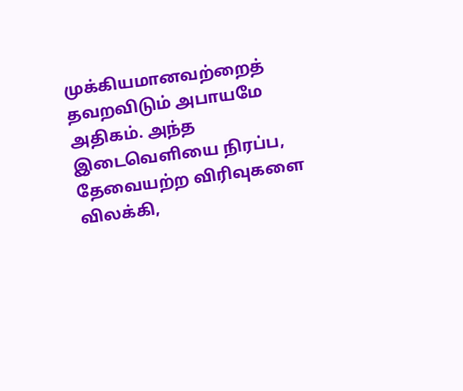முக்கியமானவற்றைத் தவறவிடும் அபாயமே அதிகம். அந்த இடைவெளியை நிரப்ப, தேவையற்ற விரிவுகளை விலக்கி,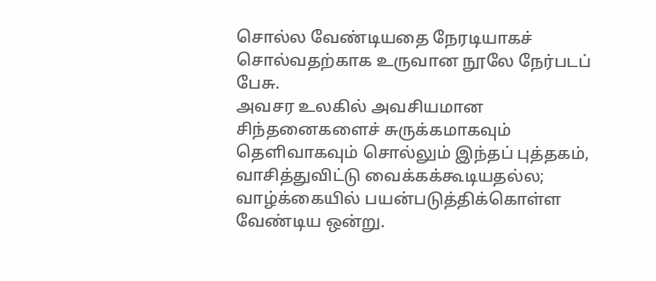சொல்ல வேண்டியதை நேரடியாகச் சொல்வதற்காக உருவான நூலே நேர்படப் பேசு.
அவசர உலகில் அவசியமான சிந்தனைகளைச் சுருக்கமாகவும் தெளிவாகவும் சொல்லும் இந்தப் புத்தகம், வாசித்துவிட்டு வைக்கக்கூடியதல்ல; வாழ்க்கையில் பயன்படுத்திக்கொள்ள வேண்டிய ஒன்று.